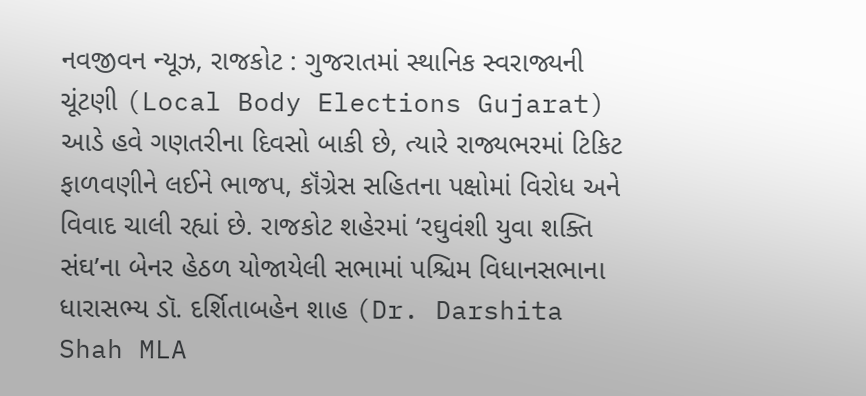નવજીવન ન્યૂઝ, રાજકોટ : ગુજરાતમાં સ્થાનિક સ્વરાજ્યની ચૂંટણી (Local Body Elections Gujarat) આડે હવે ગણતરીના દિવસો બાકી છે, ત્યારે રાજ્યભરમાં ટિકિટ ફાળવણીને લઈને ભાજપ, કૉંગ્રેસ સહિતના પક્ષોમાં વિરોધ અને વિવાદ ચાલી રહ્યાં છે. રાજકોટ શહેરમાં ‘રઘુવંશી યુવા શક્તિ સંઘ’ના બેનર હેઠળ યોજાયેલી સભામાં પશ્ચિમ વિધાનસભાના ધારાસભ્ય ડૉ. દર્શિતાબહેન શાહ (Dr. Darshita Shah MLA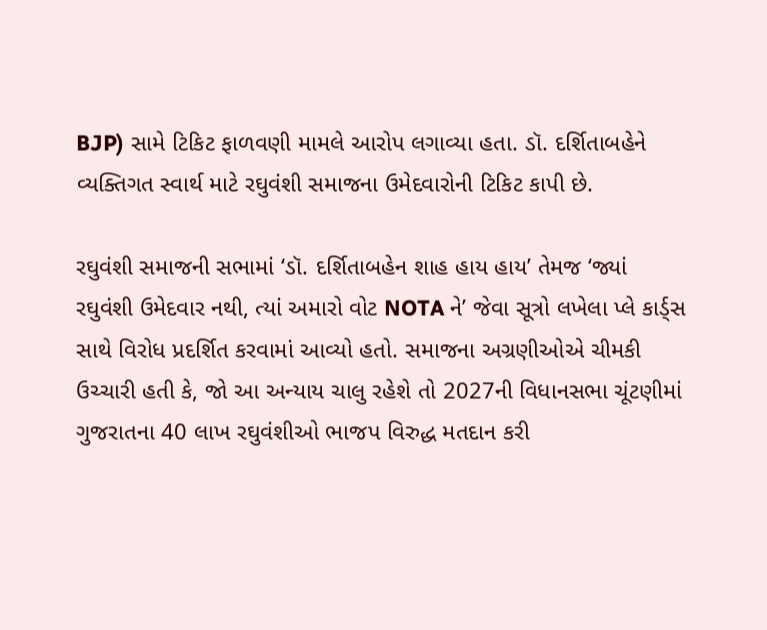BJP) સામે ટિકિટ ફાળવણી મામલે આરોપ લગાવ્યા હતા. ડૉ. દર્શિતાબહેને વ્યક્તિગત સ્વાર્થ માટે રઘુવંશી સમાજના ઉમેદવારોની ટિકિટ કાપી છે.

રઘુવંશી સમાજની સભામાં ‘ડૉ. દર્શિતાબહેન શાહ હાય હાય’ તેમજ ‘જ્યાં રઘુવંશી ઉમેદવાર નથી, ત્યાં અમારો વોટ NOTA ને’ જેવા સૂત્રો લખેલા પ્લે કાર્ડ્સ સાથે વિરોધ પ્રદર્શિત કરવામાં આવ્યો હતો. સમાજના અગ્રણીઓએ ચીમકી ઉચ્ચારી હતી કે, જો આ અન્યાય ચાલુ રહેશે તો 2027ની વિધાનસભા ચૂંટણીમાં ગુજરાતના 40 લાખ રઘુવંશીઓ ભાજપ વિરુદ્ધ મતદાન કરી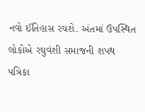નવો ઈતિહાસ રચશે. અંતમાં ઉપસ્થિત લોકોએ રઘુવંશી સમાજની શપથ પત્રિકા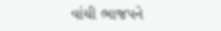વાંચી ભાજપને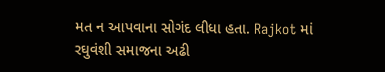મત ન આપવાના સોગંદ લીધા હતા. Rajkot માં રઘુવંશી સમાજના અઢી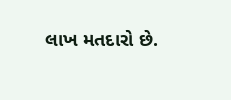લાખ મતદારો છે.